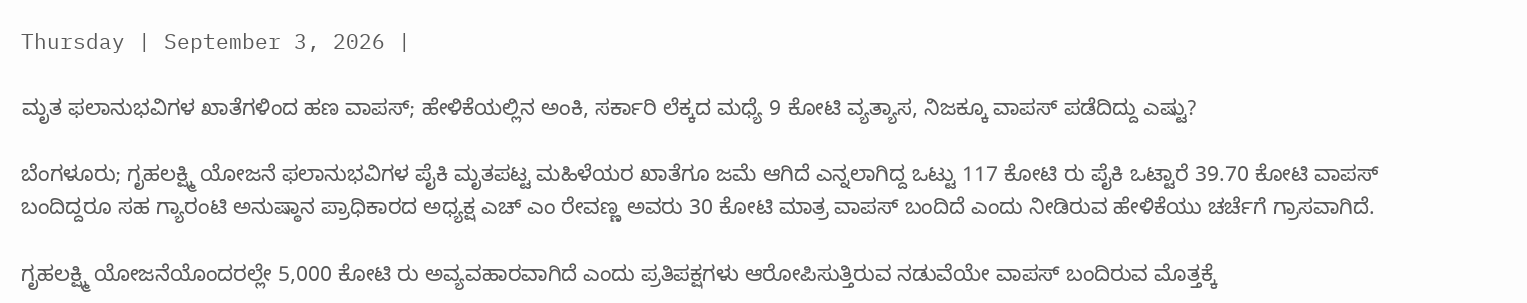Thursday | September 3, 2026 |

ಮೃತ ಫಲಾನುಭವಿಗಳ ಖಾತೆಗಳಿಂದ ಹಣ ವಾಪಸ್; ಹೇಳಿಕೆಯಲ್ಲಿನ ಅಂಕಿ, ಸರ್ಕಾರಿ ಲೆಕ್ಕದ ಮಧ್ಯೆ 9 ಕೋಟಿ ವ್ಯತ್ಯಾಸ, ನಿಜಕ್ಕೂ ವಾಪಸ್‌ ಪಡೆದಿದ್ದು ಎಷ್ಟು?

ಬೆಂಗಳೂರು; ಗೃಹಲಕ್ಷ್ಮಿ ಯೋಜನೆ ಫಲಾನುಭವಿಗಳ ಪೈಕಿ ಮೃತಪಟ್ಟ ಮಹಿಳೆಯರ ಖಾತೆಗೂ ಜಮೆ ಆಗಿದೆ ಎನ್ನಲಾಗಿದ್ದ ಒಟ್ಟು 117 ಕೋಟಿ ರು ಪೈಕಿ ಒಟ್ಟಾರೆ 39.70 ಕೋಟಿ ವಾಪಸ್‌ ಬಂದಿದ್ದರೂ ಸಹ ಗ್ಯಾರಂಟಿ ಅನುಷ್ಠಾನ ಪ್ರಾಧಿಕಾರದ ಅಧ್ಯಕ್ಷ ಎಚ್ ಎಂ ರೇವಣ್ಣ ಅವರು 30 ಕೋಟಿ ಮಾತ್ರ ವಾಪಸ್‌ ಬಂದಿದೆ ಎಂದು ನೀಡಿರುವ ಹೇಳಿಕೆಯು ಚರ್ಚೆಗೆ ಗ್ರಾಸವಾಗಿದೆ.

ಗೃಹಲಕ್ಷ್ಮಿ ಯೋಜನೆಯೊಂದರಲ್ಲೇ 5,000 ಕೋಟಿ ರು ಅವ್ಯವಹಾರವಾಗಿದೆ ಎಂದು ಪ್ರತಿಪಕ್ಷಗಳು ಆರೋಪಿಸುತ್ತಿರುವ ನಡುವೆಯೇ ವಾಪಸ್ ಬಂದಿರುವ ಮೊತ್ತಕ್ಕೆ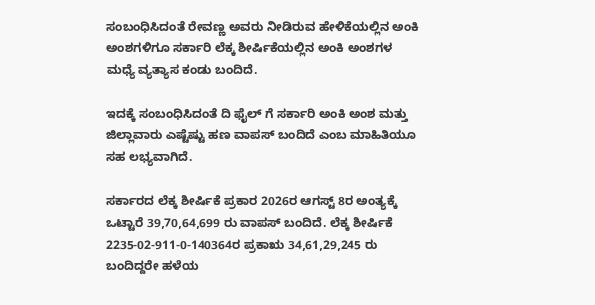ಸಂಬಂಧಿಸಿದಂತೆ ರೇವಣ್ಣ ಅವರು ನೀಡಿರುವ ಹೇಳಿಕೆಯಲ್ಲಿನ ಅಂಕಿ ಅಂಶಗಳಿಗೂ ಸರ್ಕಾರಿ ಲೆಕ್ಕ ಶೀರ್ಷಿಕೆಯಲ್ಲಿನ ಅಂಕಿ ಅಂಶಗಳ ಮಧ್ಯೆ ವ್ಯತ್ಯಾಸ ಕಂಡು ಬಂದಿದೆ.

ಇದಕ್ಕೆ ಸಂಬಂಧಿಸಿದಂತೆ ದಿ ಫೈಲ್‌ ಗೆ ಸರ್ಕಾರಿ ಅಂಕಿ ಅಂಶ ಮತ್ತು ಜಿಲ್ಲಾವಾರು ಎಷ್ಟೆಷ್ಟು ಹಣ ವಾಪಸ್‌ ಬಂದಿದೆ ಎಂಬ ಮಾಹಿತಿಯೂ ಸಹ ಲಭ್ಯವಾಗಿದೆ.

ಸರ್ಕಾರದ ಲೆಕ್ಕ ಶೀರ್ಷಿಕೆ ಪ್ರಕಾರ 2026ರ ಆಗಸ್ಟ್‌ 8ರ ಅಂತ್ಯಕ್ಕೆ ಒಟ್ಟಾರೆ 39,70,64,699 ರು ವಾಪಸ್‌ ಬಂದಿದೆ. ಲೆಕ್ಕ ಶೀರ್ಷಿಕೆ 2235-02-911-0-140364ರ ಪ್ರಕಾಋ 34,61,29,245 ರು ಬಂದಿದ್ದರೇ ಹಳೆಯ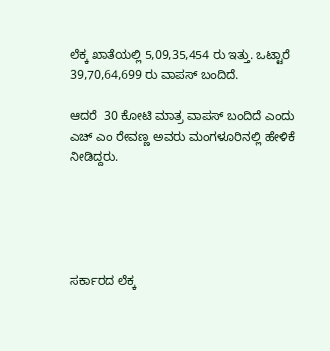ಲೆಕ್ಕ ಖಾತೆಯಲ್ಲಿ 5,09,35,454 ರು ಇತ್ತು. ಒಟ್ಟಾರೆ 39,70,64,699 ರು ವಾಪಸ್‌ ಬಂದಿದೆ.

ಆದರೆ  30 ಕೋಟಿ ಮಾತ್ರ ವಾಪಸ್‌ ಬಂದಿದೆ ಎಂದು ಎಚ್‌ ಎಂ ರೇವಣ್ಣ ಅವರು ಮಂಗಳೂರಿನಲ್ಲಿ ಹೇಳಿಕೆ ನೀಡಿದ್ದರು.





ಸರ್ಕಾರದ ಲೆಕ್ಕ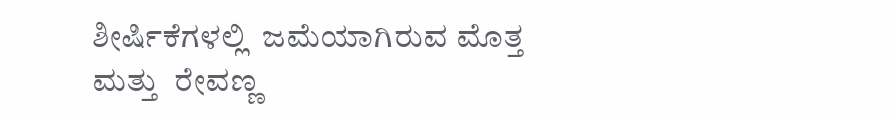ಶೀರ್ಷಿಕೆಗಳಲ್ಲಿ  ಜಮೆಯಾಗಿರುವ ಮೊತ್ತ ಮತ್ತು  ರೇವಣ್ಣ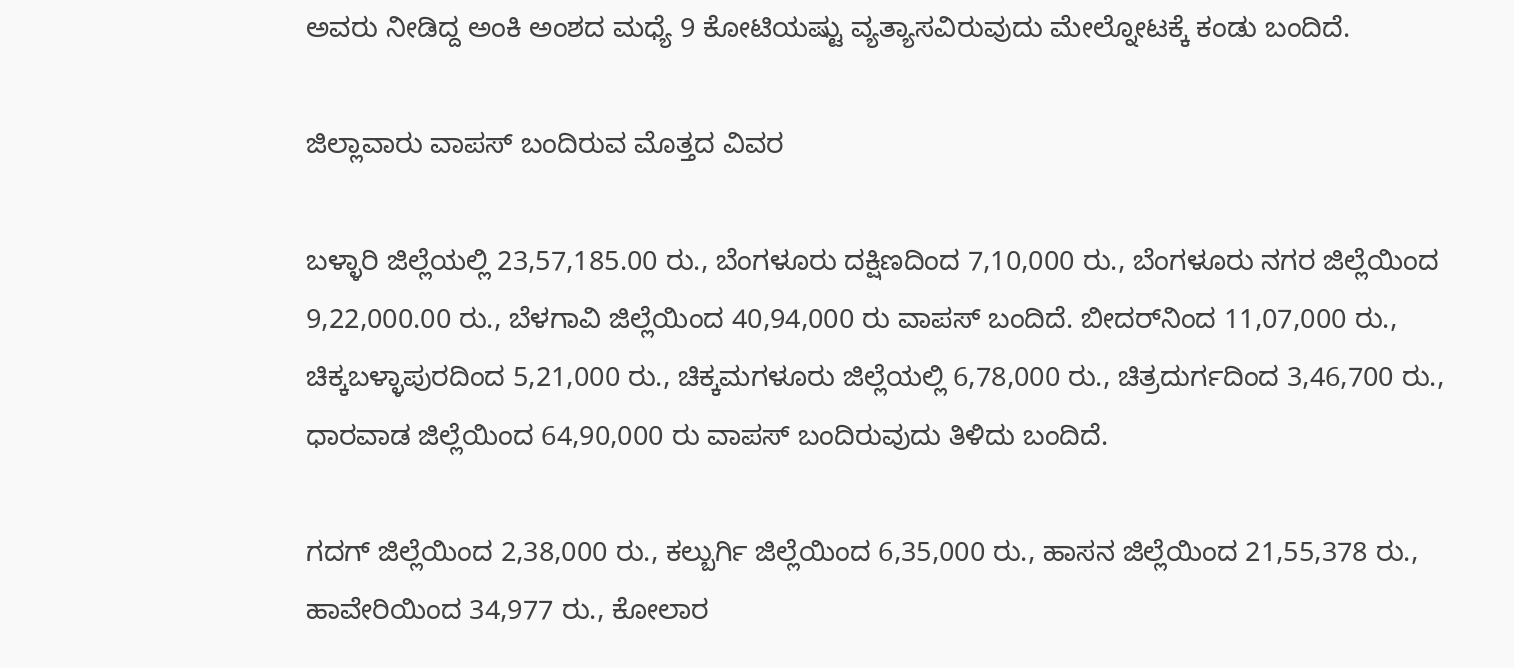ಅವರು ನೀಡಿದ್ದ ಅಂಕಿ ಅಂಶದ ಮಧ್ಯೆ 9 ಕೋಟಿಯಷ್ಟು ವ್ಯತ್ಯಾಸವಿರುವುದು ಮೇಲ್ನೋಟಕ್ಕೆ ಕಂಡು ಬಂದಿದೆ.

ಜಿಲ್ಲಾವಾರು ವಾಪಸ್‌ ಬಂದಿರುವ ಮೊತ್ತದ ವಿವರ

ಬಳ್ಳಾರಿ ಜಿಲ್ಲೆಯಲ್ಲಿ 23,57,185.00 ರು., ಬೆಂಗಳೂರು ದಕ್ಷಿಣದಿಂದ 7,10,000 ರು., ಬೆಂಗಳೂರು ನಗರ ಜಿಲ್ಲೆಯಿಂದ 9,22,000.00 ರು., ಬೆಳಗಾವಿ ಜಿಲ್ಲೆಯಿಂದ 40,94,000 ರು ವಾಪಸ್ ಬಂದಿದೆ. ಬೀದರ್‍‌ನಿಂದ 11,07,000 ರು., ಚಿಕ್ಕಬಳ್ಳಾಪುರದಿಂದ 5,21,000 ರು., ಚಿಕ್ಕಮಗಳೂರು ಜಿಲ್ಲೆಯಲ್ಲಿ 6,78,000 ರು., ಚಿತ್ರದುರ್ಗದಿಂದ 3,46,700 ರು., ಧಾರವಾಡ ಜಿಲ್ಲೆಯಿಂದ 64,90,000 ರು ವಾಪಸ್ ಬಂದಿರುವುದು ತಿಳಿದು ಬಂದಿದೆ.

ಗದಗ್‌ ಜಿಲ್ಲೆಯಿಂದ 2,38,000 ರು., ಕಲ್ಬುರ್ಗಿ ಜಿಲ್ಲೆಯಿಂದ 6,35,000 ರು., ಹಾಸನ ಜಿಲ್ಲೆಯಿಂದ 21,55,378 ರು., ಹಾವೇರಿಯಿಂದ 34,977 ರು., ಕೋಲಾರ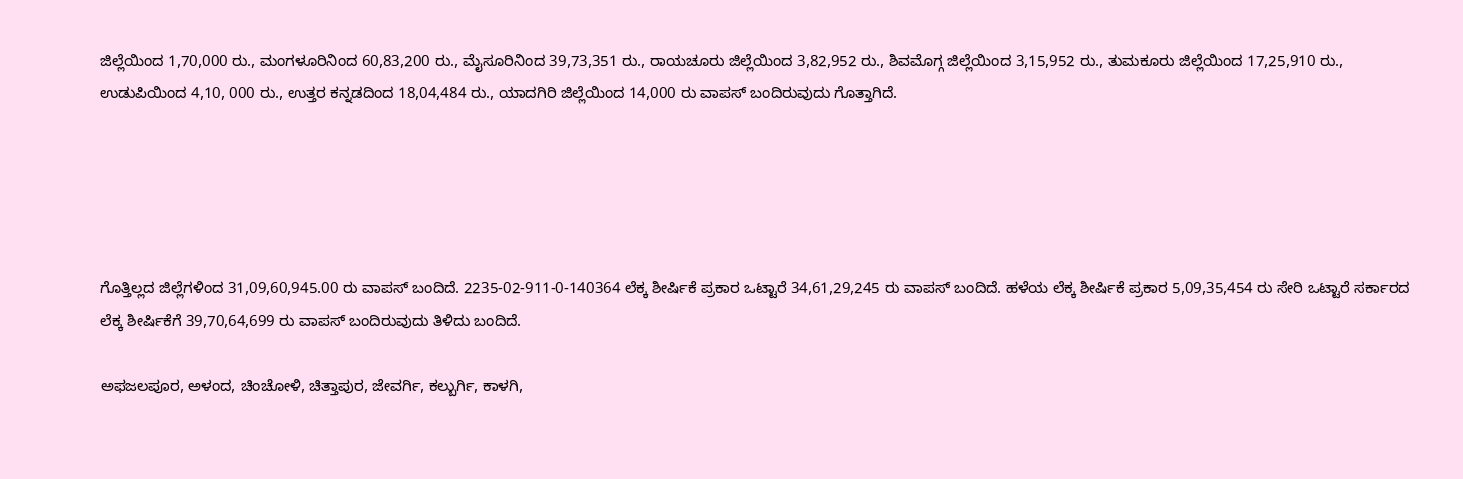ಜಿಲ್ಲೆಯಿಂದ 1,70,000 ರು., ಮಂಗಳೂರಿನಿಂದ 60,83,200 ರು., ಮೈಸೂರಿನಿಂದ 39,73,351 ರು., ರಾಯಚೂರು ಜಿಲ್ಲೆಯಿಂದ 3,82,952 ರು., ಶಿವಮೊಗ್ಗ ಜಿಲ್ಲೆಯಿಂದ 3,15,952 ರು., ತುಮಕೂರು ಜಿಲ್ಲೆಯಿಂದ 17,25,910 ರು., ಉಡುಪಿಯಿಂದ 4,10, 000 ರು., ಉತ್ತರ ಕನ್ನಡದಿಂದ 18,04,484 ರು., ಯಾದಗಿರಿ ಜಿಲ್ಲೆಯಿಂದ 14,000 ರು ವಾಪಸ್‌ ಬಂದಿರುವುದು ಗೊತ್ತಾಗಿದೆ.





ಗೊತ್ತಿಲ್ಲದ ಜಿಲ್ಲೆಗಳಿಂದ 31,09,60,945.00 ರು ವಾಪಸ್‌ ಬಂದಿದೆ. 2235-02-911-0-140364 ಲೆಕ್ಕ ಶೀರ್ಷಿಕೆ ಪ್ರಕಾರ ಒಟ್ಟಾರೆ 34,61,29,245 ರು ವಾಪಸ್‌ ಬಂದಿದೆ. ಹಳೆಯ ಲೆಕ್ಕ ಶೀರ್ಷಿಕೆ ಪ್ರಕಾರ 5,09,35,454 ರು ಸೇರಿ ಒಟ್ಟಾರೆ ಸರ್ಕಾರದ ಲೆಕ್ಕ ಶೀರ್ಷಿಕೆಗೆ 39,70,64,699 ರು ವಾಪಸ್‌ ಬಂದಿರುವುದು ತಿಳಿದು ಬಂದಿದೆ.

ಅಫಜಲಪೂರ, ಅಳಂದ, ಚಿಂಚೋಳಿ, ಚಿತ್ತಾಪುರ, ಜೇವರ್ಗಿ, ಕಲ್ಬುರ್ಗಿ, ಕಾಳಗಿ,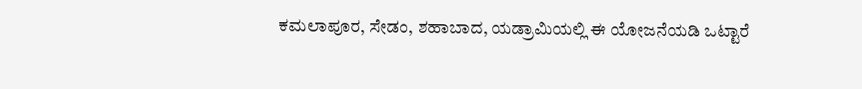ಕಮಲಾಪೂರ, ಸೇಡಂ, ಶಹಾಬಾದ, ಯಡ್ರಾಮಿಯಲ್ಲಿ ಈ ಯೋಜನೆಯಡಿ ಒಟ್ಟಾರೆ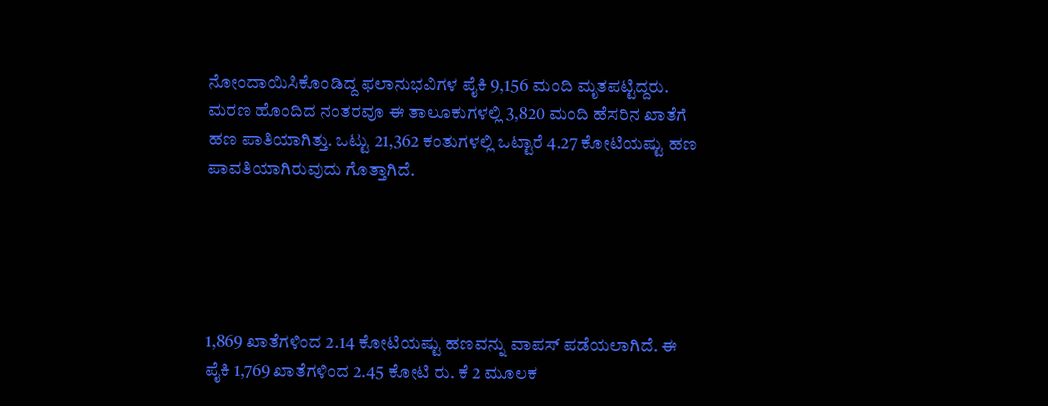ನೋಂದಾಯಿಸಿಕೊಂಡಿದ್ದ ಫಲಾನುಭವಿಗಳ ಪೈಕಿ 9,156 ಮಂದಿ ಮೃತಪಟ್ಟಿದ್ದರು. ಮರಣ ಹೊಂದಿದ ನಂತರವೂ ಈ ತಾಲೂಕುಗಳಲ್ಲಿ 3,820 ಮಂದಿ ಹೆಸರಿನ ಖಾತೆಗೆ ಹಣ ಪಾತಿಯಾಗಿತ್ತು. ಒಟ್ಟು 21,362 ಕಂತುಗಳಲ್ಲಿ ಒಟ್ಟಾರೆ 4.27 ಕೋಟಿಯಷ್ಟು ಹಣ ಪಾವತಿಯಾಗಿರುವುದು ಗೊತ್ತಾಗಿದೆ.





1,869 ಖಾತೆಗಳಿಂದ 2.14 ಕೋಟಿಯಷ್ಟು ಹಣವನ್ನು ವಾಪಸ್‌ ಪಡೆಯಲಾಗಿದೆ. ಈ ಪೈಕಿ 1,769 ಖಾತೆಗಳಿಂದ 2.45 ಕೋಟಿ ರು. ಕೆ 2 ಮೂಲಕ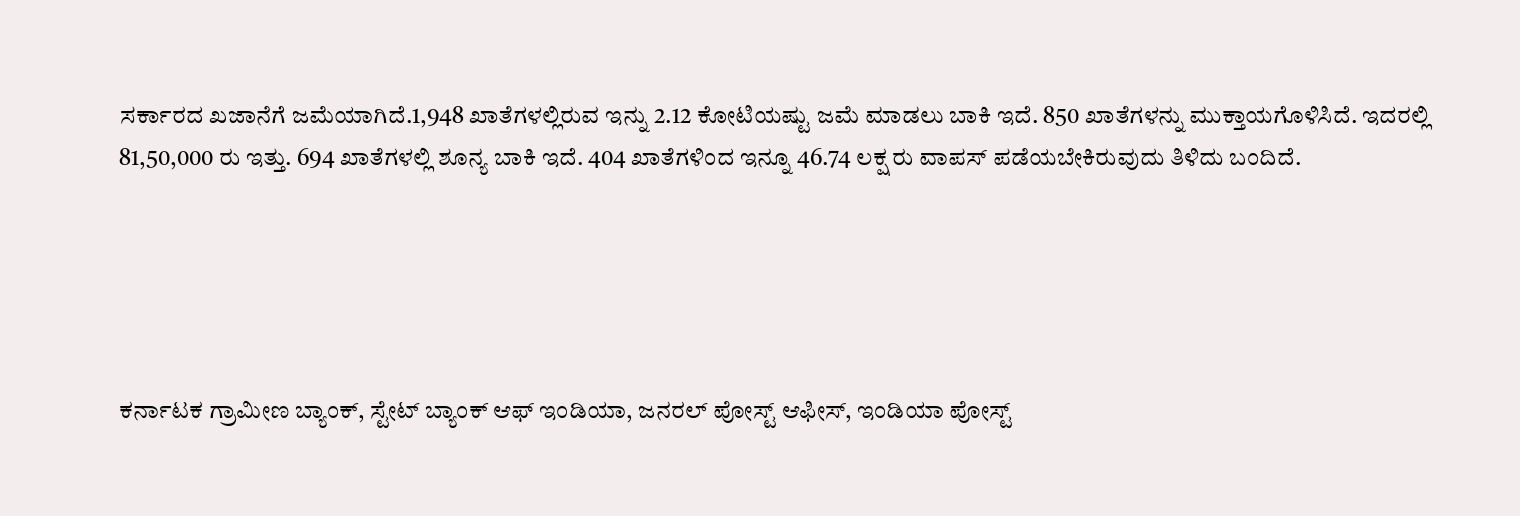ಸರ್ಕಾರದ ಖಜಾನೆಗೆ ಜಮೆಯಾಗಿದೆ.1,948 ಖಾತೆಗಳಲ್ಲಿರುವ ಇನ್ನು 2.12 ಕೋಟಿಯಷ್ಟು ಜಮೆ ಮಾಡಲು ಬಾಕಿ ಇದೆ. 850 ಖಾತೆಗಳನ್ನು ಮುಕ್ತಾಯಗೊಳಿಸಿದೆ. ಇದರಲ್ಲಿ 81,50,000 ರು ಇತ್ತು. 694 ಖಾತೆಗಳಲ್ಲಿ ಶೂನ್ಯ ಬಾಕಿ ಇದೆ. 404 ಖಾತೆಗಳಿಂದ ಇನ್ನೂ 46.74 ಲಕ್ಷ ರು ವಾಪಸ್‌ ಪಡೆಯಬೇಕಿರುವುದು ತಿಳಿದು ಬಂದಿದೆ.





ಕರ್ನಾಟಕ ಗ್ರಾಮೀಣ ಬ್ಯಾಂಕ್‌, ಸ್ಟೇಟ್‌ ಬ್ಯಾಂಕ್ ಆಫ್‌ ಇಂಡಿಯಾ, ಜನರಲ್ ಪೋಸ್ಟ್‌ ಆಫೀಸ್‌, ಇಂಡಿಯಾ ಪೋಸ್ಟ್‌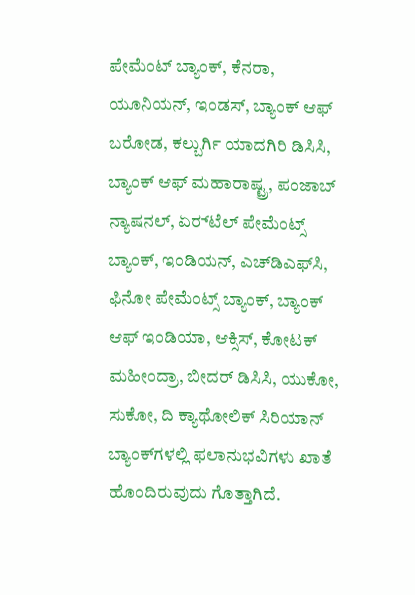ಪೇಮೆಂಟ್‌ ಬ್ಯಾಂಕ್, ಕೆನರಾ, ಯೂನಿಯನ್‌, ಇಂಡಸ್‌, ಬ್ಯಾಂಕ್‌ ಆಫ್‌ ಬರೋಡ, ಕಲ್ಬುರ್ಗಿ ಯಾದಗಿರಿ ಡಿಸಿಸಿ, ಬ್ಯಾಂಕ್ ಆಫ್‌ ಮಹಾರಾಷ್ಟ್ರ, ಪಂಜಾಬ್‌ ನ್ಯಾಷನಲ್‌, ಏರ್‍‌ಟೆಲ್‌ ಪೇಮೆಂಟ್ಸ್‌ ಬ್ಯಾಂಕ್‌, ಇಂಡಿಯನ್‌, ಎಚ್‌ಡಿಎಫ್‌ಸಿ, ಫಿನೋ ಪೇಮೆಂಟ್ಸ್‌ ಬ್ಯಾಂಕ್‌, ಬ್ಯಾಂಕ್‌ ಆಫ್ ಇಂಡಿಯಾ, ಆಕ್ಸಿಸ್‌, ಕೋಟಕ್‌ ಮಹೀಂದ್ರಾ, ಬೀದರ್ ಡಿಸಿಸಿ, ಯುಕೋ, ಸುಕೋ, ದಿ ಕ್ಯಾಥೋಲಿಕ್ ಸಿರಿಯಾನ್‌ ಬ್ಯಾಂಕ್‌ಗಳಲ್ಲಿ ಫಲಾನುಭವಿಗಳು ಖಾತೆ ಹೊಂದಿರುವುದು ಗೊತ್ತಾಗಿದೆ.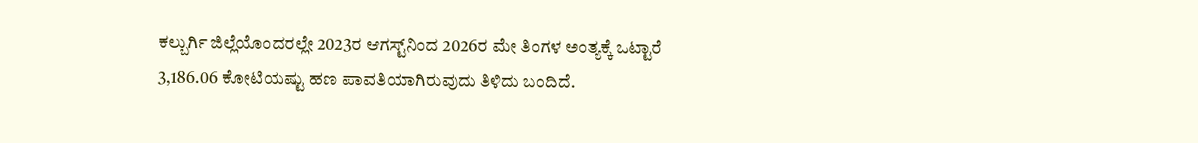ಕಲ್ಬುರ್ಗಿ ಜಿಲ್ಲೆಯೊಂದರಲ್ಲೇ 2023ರ ಆಗಸ್ಟ್‌ನಿಂದ 2026ರ ಮೇ ತಿಂಗಳ ಅಂತ್ಯಕ್ಕೆ ಒಟ್ಟಾರೆ 3,186.06 ಕೋಟಿಯಷ್ಟು ಹಣ ಪಾವತಿಯಾಗಿರುವುದು ತಿಳಿದು ಬಂದಿದೆ.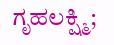ಗೃಹಲಕ್ಷ್ಮಿ;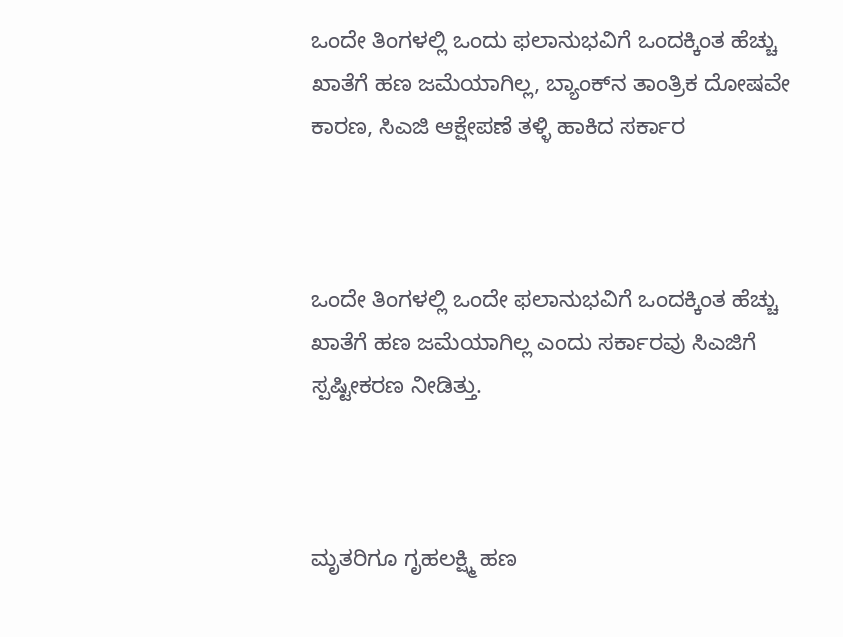ಒಂದೇ ತಿಂಗಳಲ್ಲಿ ಒಂದು ಫಲಾನುಭವಿಗೆ ಒಂದಕ್ಕಿಂತ ಹೆಚ್ಚು ಖಾತೆಗೆ ಹಣ ಜಮೆಯಾಗಿಲ್ಲ, ಬ್ಯಾಂಕ್‌ನ ತಾಂತ್ರಿಕ ದೋಷವೇ ಕಾರಣ, ಸಿಎಜಿ ಆಕ್ಷೇಪಣೆ ತಳ್ಳಿ ಹಾಕಿದ ಸರ್ಕಾರ



ಒಂದೇ ತಿಂಗಳಲ್ಲಿ ಒಂದೇ ಫಲಾನುಭವಿಗೆ ಒಂದಕ್ಕಿಂತ ಹೆಚ್ಚು  ಖಾತೆಗೆ ಹಣ ಜಮೆಯಾಗಿಲ್ಲ ಎಂದು ಸರ್ಕಾರವು ಸಿಎಜಿಗೆ ಸ್ಪಷ್ಟೀಕರಣ ನೀಡಿತ್ತು.



ಮೃತರಿಗೂ ಗೃಹಲಕ್ಷ್ಮಿ ಹಣ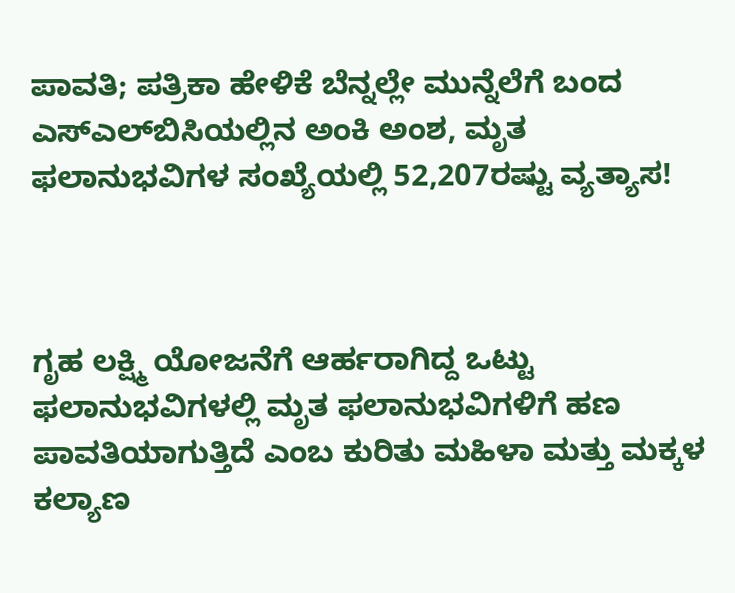ಪಾವತಿ; ಪತ್ರಿಕಾ ಹೇಳಿಕೆ ಬೆನ್ನಲ್ಲೇ ಮುನ್ನೆಲೆಗೆ ಬಂದ ಎಸ್‌ಎಲ್‌ಬಿಸಿಯಲ್ಲಿನ ಅಂಕಿ ಅಂಶ, ಮೃತ ಫಲಾನುಭವಿಗಳ ಸಂಖ್ಯೆಯಲ್ಲಿ 52,207ರಷ್ಟು ವ್ಯತ್ಯಾಸ!



ಗೃಹ ಲಕ್ಷ್ಮಿ ಯೋಜನೆಗೆ ಆರ್ಹರಾಗಿದ್ದ ಒಟ್ಟು ಫಲಾನುಭವಿಗಳಲ್ಲಿ ಮೃತ ಫಲಾನುಭವಿಗಳಿಗೆ ಹಣ ಪಾವತಿಯಾಗುತ್ತಿದೆ ಎಂಬ ಕುರಿತು ಮಹಿಳಾ ಮತ್ತು ಮಕ್ಕಳ ಕಲ್ಯಾಣ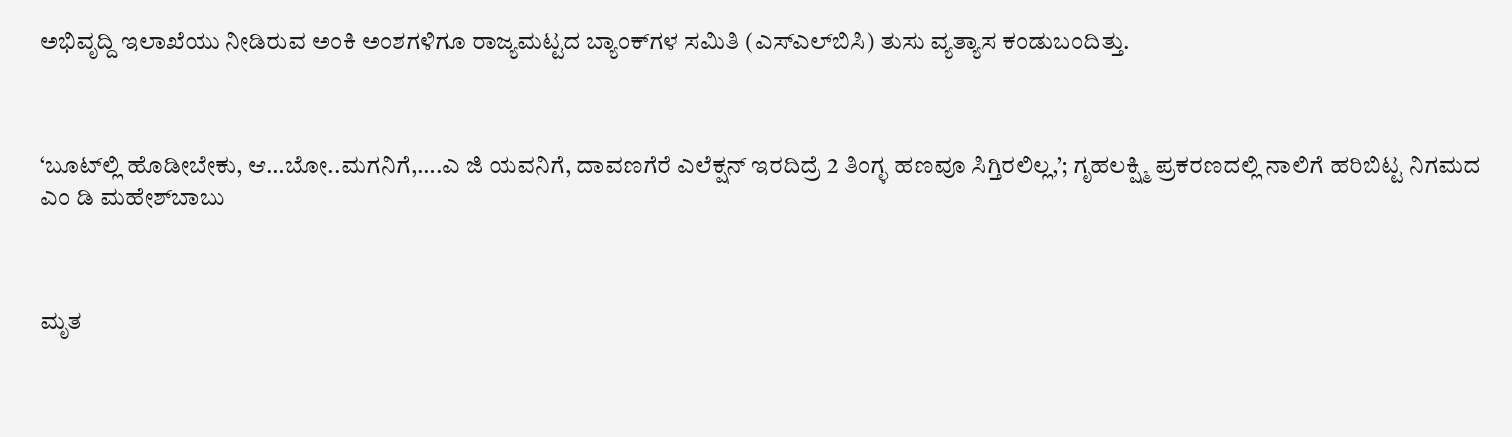ಅಭಿವೃದ್ದಿ ಇಲಾಖೆಯು ನೀಡಿರುವ ಅಂಕಿ ಅಂಶಗಳಿಗೂ ರಾಜ್ಯಮಟ್ಟದ ಬ್ಯಾಂಕ್‌ಗಳ ಸಮಿತಿ (ಎಸ್‌ಎಲ್‌ಬಿಸಿ) ತುಸು ವ್ಯತ್ಯಾಸ ಕಂಡುಬಂದಿತ್ತು.



‘ಬೂಟ್‌ಲ್ಲಿ ಹೊಡೀಬೇಕು, ಆ…ಬೋ..ಮಗನಿಗೆ,….ಎ ಜಿ ಯವನಿಗೆ, ದಾವಣಗೆರೆ ಎಲೆಕ್ಷನ್‌ ಇರದಿದ್ರೆ 2 ತಿಂಗ್ಳ ಹಣವೂ ಸಿಗ್ತಿರಲಿಲ್ಲ,’; ಗೃಹಲಕ್ಷ್ಮಿ ಪ್ರಕರಣದಲ್ಲಿ ನಾಲಿಗೆ ಹರಿಬಿಟ್ಟ ನಿಗಮದ ಎಂ ಡಿ ಮಹೇಶ್‌ಬಾಬು



ಮೃತ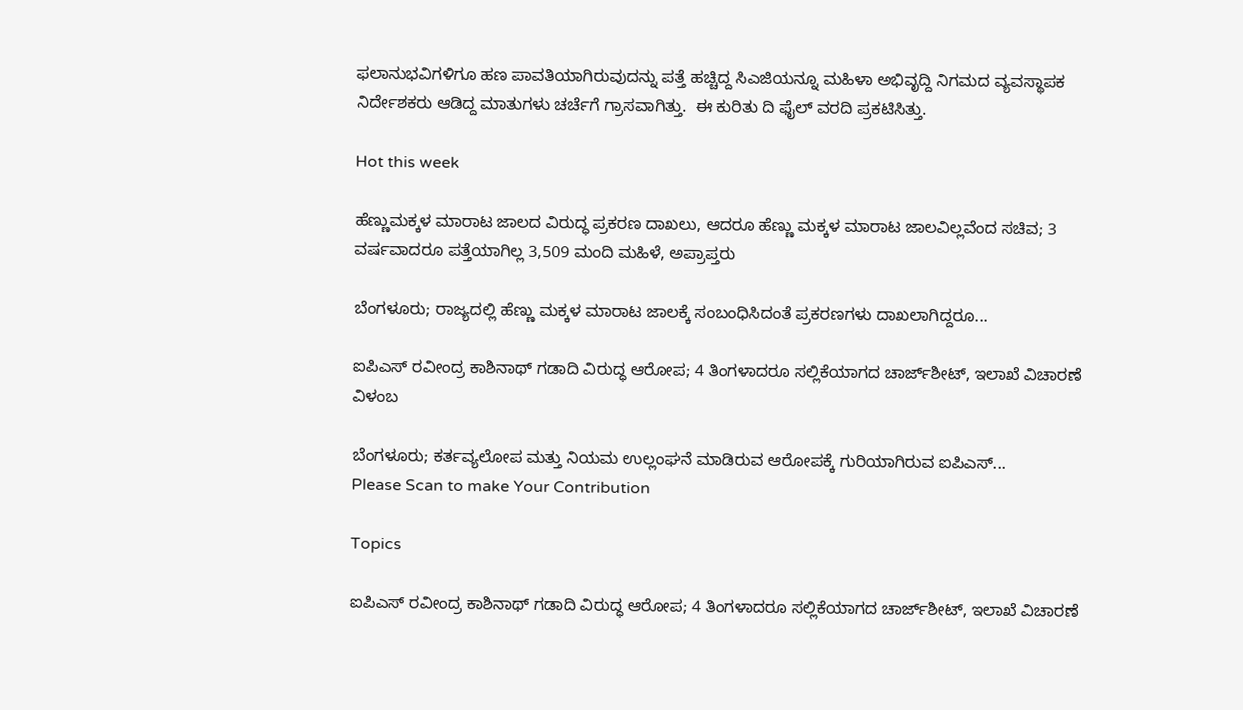ಫಲಾನುಭವಿಗಳಿಗೂ ಹಣ ಪಾವತಿಯಾಗಿರುವುದನ್ನು ಪತ್ತೆ ಹಚ್ಚಿದ್ದ ಸಿಎಜಿಯನ್ನೂ ಮಹಿಳಾ ಅಭಿವೃದ್ದಿ ನಿಗಮದ ವ್ಯವಸ್ಥಾಪಕ ನಿರ್ದೇಶಕರು ಆಡಿದ್ದ ಮಾತುಗಳು ಚರ್ಚೆಗೆ ಗ್ರಾಸವಾಗಿತ್ತು.  ಈ ಕುರಿತು ದಿ ಫೈಲ್‌ ವರದಿ ಪ್ರಕಟಿಸಿತ್ತು.

Hot this week

ಹೆಣ್ಣುಮಕ್ಕಳ ಮಾರಾಟ ಜಾಲದ ವಿರುದ್ಧ ಪ್ರಕರಣ ದಾಖಲು, ಆದರೂ ಹೆಣ್ಣು ಮಕ್ಕಳ ಮಾರಾಟ ಜಾಲವಿಲ್ಲವೆಂದ ಸಚಿವ; 3 ವರ್ಷವಾದರೂ ಪತ್ತೆಯಾಗಿಲ್ಲ 3,509 ಮಂದಿ ಮಹಿಳೆ, ಅಪ್ರಾಪ್ತರು

ಬೆಂಗಳೂರು; ರಾಜ್ಯದಲ್ಲಿ ಹೆಣ್ಣು ಮಕ್ಕಳ ಮಾರಾಟ ಜಾಲಕ್ಕೆ ಸಂಬಂಧಿಸಿದಂತೆ ಪ್ರಕರಣಗಳು ದಾಖಲಾಗಿದ್ದರೂ...

ಐಪಿಎಸ್ ರವೀಂದ್ರ ಕಾಶಿನಾಥ್ ಗಡಾದಿ ವಿರುದ್ಧ ಆರೋಪ; 4 ತಿಂಗಳಾದರೂ ಸಲ್ಲಿಕೆಯಾಗದ ಚಾರ್ಜ್‌ಶೀಟ್‌, ಇಲಾಖೆ ವಿಚಾರಣೆ ವಿಳಂಬ

ಬೆಂಗಳೂರು; ಕರ್ತವ್ಯಲೋಪ ಮತ್ತು ನಿಯಮ ಉಲ್ಲಂಘನೆ ಮಾಡಿರುವ ಆರೋಪಕ್ಕೆ ಗುರಿಯಾಗಿರುವ ಐಪಿಎಸ್...
Please Scan to make Your Contribution

Topics

ಐಪಿಎಸ್ ರವೀಂದ್ರ ಕಾಶಿನಾಥ್ ಗಡಾದಿ ವಿರುದ್ಧ ಆರೋಪ; 4 ತಿಂಗಳಾದರೂ ಸಲ್ಲಿಕೆಯಾಗದ ಚಾರ್ಜ್‌ಶೀಟ್‌, ಇಲಾಖೆ ವಿಚಾರಣೆ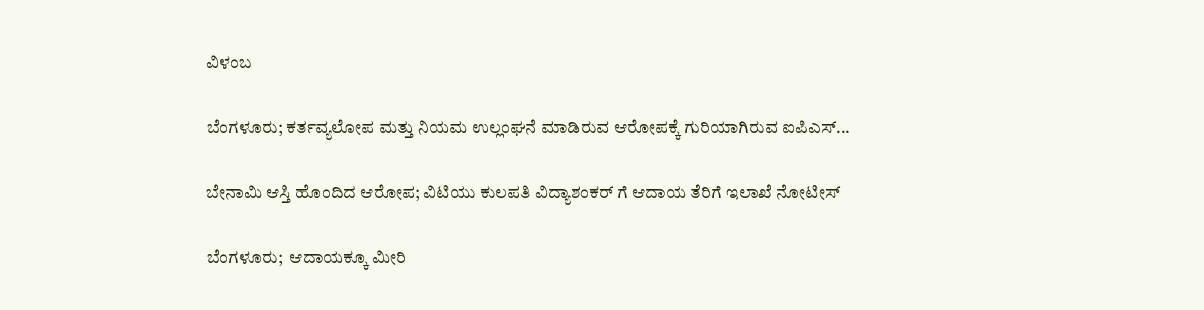ವಿಳಂಬ

ಬೆಂಗಳೂರು; ಕರ್ತವ್ಯಲೋಪ ಮತ್ತು ನಿಯಮ ಉಲ್ಲಂಘನೆ ಮಾಡಿರುವ ಆರೋಪಕ್ಕೆ ಗುರಿಯಾಗಿರುವ ಐಪಿಎಸ್...

ಬೇನಾಮಿ ಆಸ್ತಿ ಹೊಂದಿದ ಆರೋಪ; ವಿಟಿಯು ಕುಲಪತಿ ವಿದ್ಯಾಶಂಕರ್ ಗೆ ಆದಾಯ ತೆರಿಗೆ ಇಲಾಖೆ ನೋಟೀಸ್‌

ಬೆಂಗಳೂರು;  ಆದಾಯಕ್ಕೂ ಮೀರಿ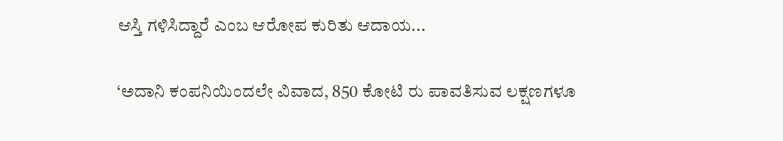ಆಸ್ತಿ ಗಳಿಸಿದ್ದಾರೆ ಎಂಬ ಆರೋಪ ಕುರಿತು ಆದಾಯ...

‘ಅದಾನಿ ಕಂಪನಿಯಿಂದಲೇ ವಿವಾದ, 850 ಕೋಟಿ ರು ಪಾವತಿಸುವ ಲಕ್ಷಣಗಳೂ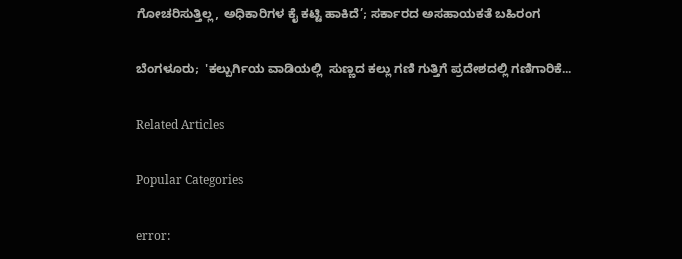ಗೋಚರಿಸುತ್ತಿಲ್ಲ, ಅಧಿಕಾರಿಗಳ ಕೈ ಕಟ್ಟಿ ಹಾಕಿದೆ’; ಸರ್ಕಾರದ ಅಸಹಾಯಕತೆ ಬಹಿರಂಗ

ಬೆಂಗಳೂರು;  'ಕಲ್ಬುರ್ಗಿಯ ವಾಡಿಯಲ್ಲಿ  ಸುಣ್ಣದ ಕಲ್ಲು ಗಣಿ ಗುತ್ತಿಗೆ ಪ್ರದೇಶದಲ್ಲಿ ಗಣಿಗಾರಿಕೆ...

Related Articles

Popular Categories

error: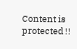Content is protected !!